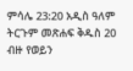ምሳሌ 23:20 አዲስ ዓለም ትርጉም መጽሐፍ ቅዱስ 20 ብዙ የወይን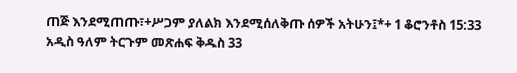ጠጅ እንደሚጠጡ፣+ሥጋም ያለልክ እንደሚሰለቅጡ ሰዎች አትሁን፤*+ 1 ቆሮንቶስ 15:33 አዲስ ዓለም ትርጉም መጽሐፍ ቅዱስ 33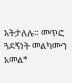አትታለሉ። መጥፎ ጓደኝነት መልካሙን አመል*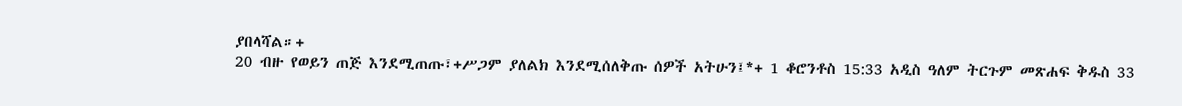ያበላሻል።+
20 ብዙ የወይን ጠጅ እንደሚጠጡ፣+ሥጋም ያለልክ እንደሚሰለቅጡ ሰዎች አትሁን፤*+ 1 ቆሮንቶስ 15:33 አዲስ ዓለም ትርጉም መጽሐፍ ቅዱስ 33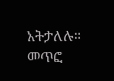አትታለሉ። መጥፎ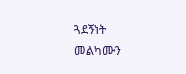ጓደኝነት መልካሙን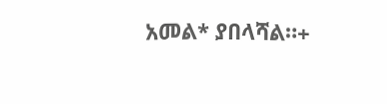አመል* ያበላሻል።+